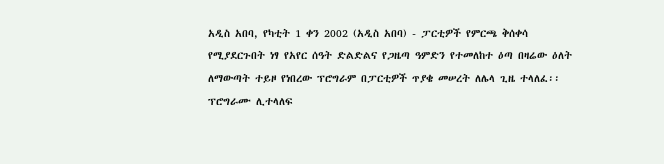አዲስ አበባ, የካቲት 1 ቀን 2002 (አዲስ አበባ) - ፓርቲዎች የምርጫ ቅሰቀሳ የሚያደርጉበት ነፃ የአየር ሰዓት ድልድልና የጋዜጣ ዓምድን የተመለከተ ዕጣ በዛሬው ዕለት ለማውጣት ተይዞ የነበረው ፕሮግራም በፓርቲዎች ጥያቄ መሠረት ለሌላ ጊዜ ተላለፈ፡፡ፕሮግራሙ ሊተላለፍ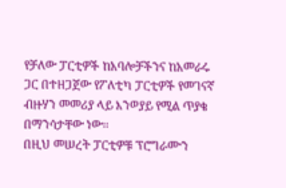የቻለው ፓርቲዎች ከአባሎቻችንና ከአመራሩ ጋር በተዘጋጀው የፖለቲካ ፓርቲዎች የመገናኛ ብዙሃን መመሪያ ላይ እንወያይ የሚል ጥያቄ በማንሳታቸው ነው፡፡
በዚህ መሠረት ፓርቲዎቹ ፕሮግራሙን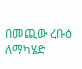በመጪው ረቡዕ ለማካሄድ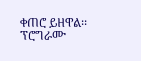ቀጠሮ ይዘዋል፡፡
ፕሮግራሙ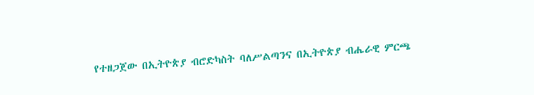የተዘጋጀው በኢትዮጵያ ብሮድካስት ባለሥልጣንና በኢትዮጵያ ብሔራዊ ምርጫ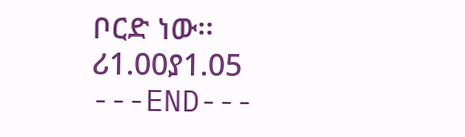ቦርድ ነው፡፡
ሪ1.00ያ1.05
---END---